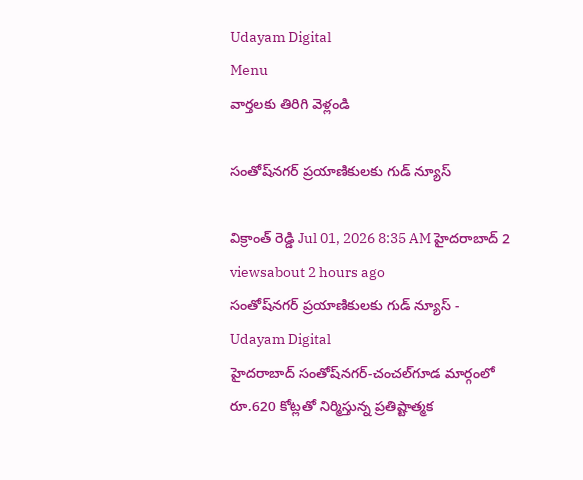Udayam Digital
Menu
వార్తలకు తిరిగి వెళ్లండి

సంతోష్‌నగర్ ప్రయాణికులకు గుడ్ న్యూస్

విక్రాంత్ రెడ్డి Jul 01, 2026 8:35 AM హైదరాబాద్ 2 viewsabout 2 hours ago
సంతోష్‌నగర్ ప్రయాణికులకు గుడ్ న్యూస్ - Udayam Digital
హైదరాబాద్ సంతోష్‌నగర్-చంచల్‌గూడ మార్గంలో రూ.620 కోట్లతో నిర్మిస్తున్న ప్రతిష్టాత్మక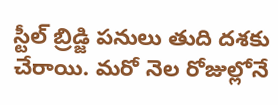స్టీల్ బ్రిడ్జి పనులు తుది దశకు చేరాయి. మరో నెల రోజుల్లోనే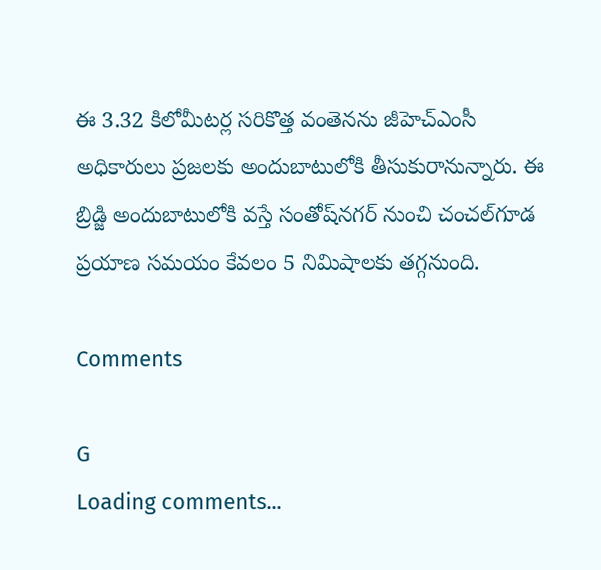ఈ 3.32 కిలోమీటర్ల సరికొత్త వంతెనను జీహెచ్‌ఎంసీ అధికారులు ప్రజలకు అందుబాటులోకి తీసుకురానున్నారు. ఈ బ్రిడ్జి అందుబాటులోకి వస్తే సంతోష్‌నగర్ నుంచి చంచల్‌గూడ ప్రయాణ సమయం కేవలం 5 నిమిషాలకు తగ్గనుంది.

Comments

G
Loading comments...